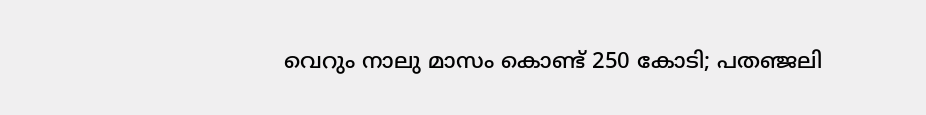വെറും നാലു മാസം കൊണ്ട് 250 കോടി; പതഞ്ജലി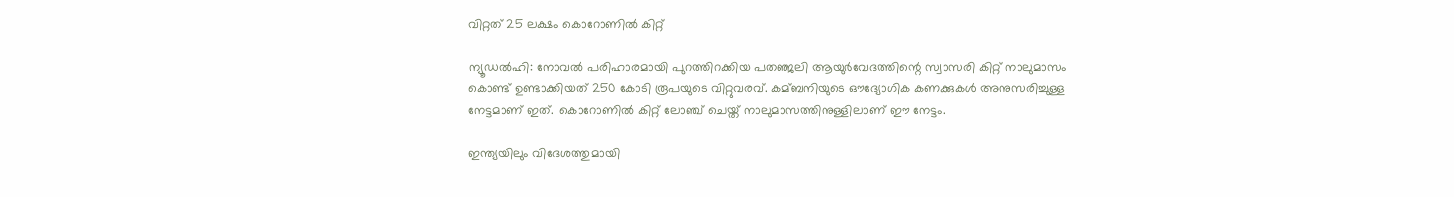വിറ്റത് 25 ലക്ഷം കൊറോണില്‍ കിറ്റ്

ന്യൂഡല്‍ഹി: നോവല്‍ പരിഹാരമായി പുറത്തിറക്കിയ പതഞ്ജലി ആയുര്‍വേദത്തിന്റെ സ്വാസരി കിറ്റ് നാലുമാസം കൊണ്ട് ഉണ്ടാക്കിയത് 250 കോടി രൂപയുടെ വിറ്റുവരവ്. കമ്ബനിയുടെ ഔദ്യോഗിക കണക്കുകള്‍ അനുസരിച്ചുള്ള നേട്ടമാണ് ഇത്. കൊറോണില്‍ കിറ്റ് ലോഞ്ച് ചെയ്ത് നാലുമാസത്തിനുള്ളിലാണ് ഈ നേട്ടം.

ഇന്ത്യയിലും വിദേശത്തുമായി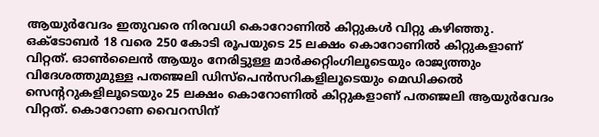ആയുര്‍വേദം ഇതുവരെ നിരവധി കൊറോണില്‍ കിറ്റുകള്‍ വിറ്റു കഴിഞ്ഞു. ഒക്ടോബര്‍ 18 വരെ 250 കോടി രൂപയുടെ 25 ലക്ഷം കൊറോണില്‍ കിറ്റുകളാണ് വിറ്റത്. ഓണ്‍ലൈന്‍ ആയും നേരിട്ടുള്ള മാര്‍ക്കറ്റിംഗിലൂടെയും രാജ്യത്തും വിദേശത്തുമുള്ള പതഞ്ജലി ഡിസ്പെന്‍സറികളിലൂടെയും മെഡിക്കല്‍ സെന്ററുകളിലൂടെയും 25 ലക്ഷം കൊറോണില്‍ കിറ്റുകളാണ് പതഞ്ജലി ആയുര്‍വേദം വിറ്റത്. കൊറോണ വൈറസിന്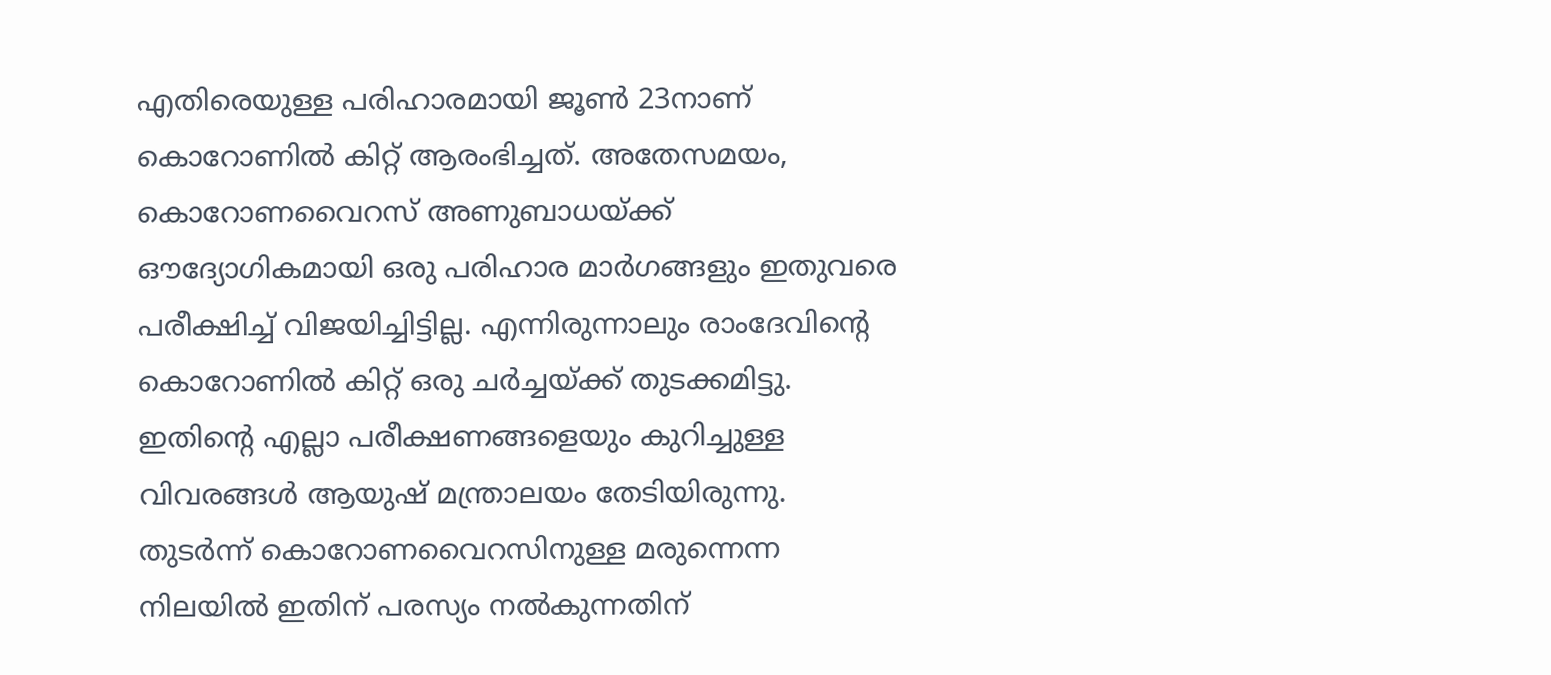എതിരെയുള്ള പരിഹാരമായി ജൂണ്‍ 23നാണ് കൊറോണില്‍ കിറ്റ് ആരംഭിച്ചത്. അതേസമയം, കൊറോണവൈറസ് അണുബാധയ്ക്ക് ഔദ്യോഗികമായി ഒരു പരിഹാര മാര്‍ഗങ്ങളും ഇതുവരെ പരീക്ഷിച്ച്‌ വിജയിച്ചിട്ടില്ല. എന്നിരുന്നാലും രാംദേവിന്റെ കൊറോണില്‍ കിറ്റ് ഒരു ചര്‍ച്ചയ്ക്ക് തുടക്കമിട്ടു. ഇതിന്റെ എല്ലാ പരീക്ഷണങ്ങളെയും കുറിച്ചുള്ള വിവരങ്ങള്‍ ആയുഷ് മന്ത്രാലയം തേടിയിരുന്നു. തുടര്‍ന്ന് കൊറോണവൈറസിനുള്ള മരുന്നെന്ന നിലയില്‍ ഇതിന് പരസ്യം നല്‍കുന്നതിന്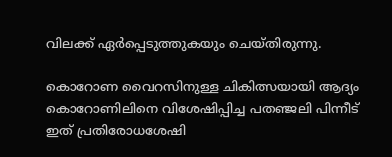വിലക്ക് ഏര്‍പ്പെടുത്തുകയും ചെയ്തിരുന്നു.

കൊറോണ വൈറസിനുള്ള ചികിത്സയായി ആദ്യം കൊറോണിലിനെ വിശേഷിപ്പിച്ച പതഞ്ജലി പിന്നീട് ഇത് പ്രതിരോധശേഷി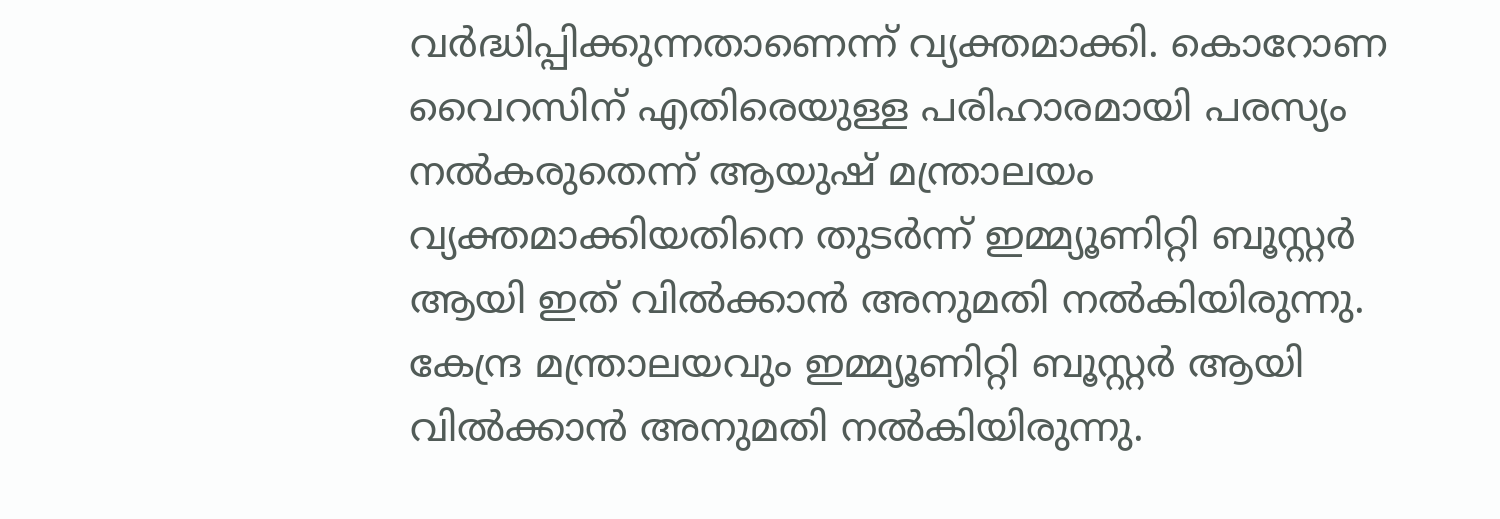വര്‍ദ്ധിപ്പിക്കുന്നതാണെന്ന് വ്യക്തമാക്കി. കൊറോണ വൈറസിന് എതിരെയുള്ള പരിഹാരമായി പരസ്യം നല്‍കരുതെന്ന് ആയുഷ് മന്ത്രാലയം വ്യക്തമാക്കിയതിനെ തുടര്‍ന്ന് ഇമ്മ്യൂണിറ്റി ബൂസ്റ്റര്‍ ആയി ഇത് വില്‍ക്കാന്‍ അനുമതി നല്‍കിയിരുന്നു. കേന്ദ്ര മന്ത്രാലയവും ഇമ്മ്യൂണിറ്റി ബൂസ്റ്റര്‍ ആയി വില്‍ക്കാന്‍ അനുമതി നല്‍കിയിരുന്നു.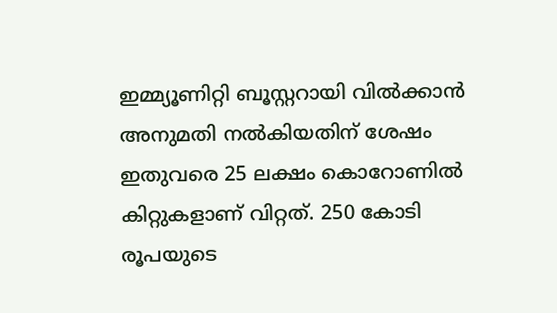ഇമ്മ്യൂണിറ്റി ബൂസ്റ്ററായി വില്‍ക്കാന്‍ അനുമതി നല്‍കിയതിന് ശേഷം ഇതുവരെ 25 ലക്ഷം കൊറോണില്‍ കിറ്റുകളാണ് വിറ്റത്. 250 കോടി രൂപയുടെ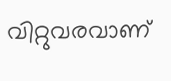വിറ്റുവരവാണ്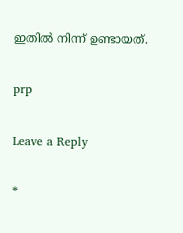ഇതില്‍ നിന്ന് ഉണ്ടായത്.

prp

Leave a Reply

*